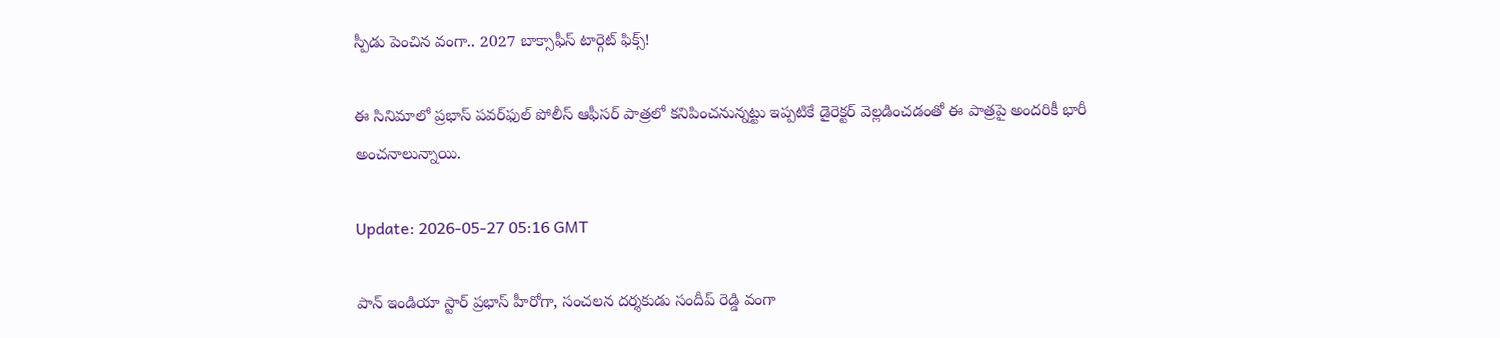స్పీడు పెంచిన వంగా.. 2027 బాక్సాఫీస్ టార్గెట్ ఫిక్స్!

ఈ సినిమాలో ప్రభాస్ పవర్‌ఫుల్ పోలీస్ ఆఫీసర్ పాత్రలో కనిపించనున్న‌ట్టు ఇప్ప‌టికే డైరెక్ట‌ర్ వెల్ల‌డించ‌డంతో ఈ పాత్ర‌పై అంద‌రికీ భారీ అంచ‌నాలున్నాయి.

Update: 2026-05-27 05:16 GMT

పాన్ ఇండియా స్టార్ ప్ర‌భాస్ హీరోగా, సంచలన దర్శకుడు సందీప్ రెడ్డి వంగా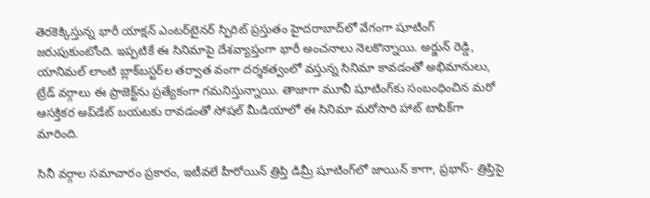తెరకెక్కిస్తున్న భారీ యాక్షన్ ఎంటర్‌టైనర్ స్పిరిట్ ప్రస్తుతం హైదరాబాద్‌లో వేగంగా షూటింగ్ జరుపుకుంటోంది. ఇప్పటికే ఈ సినిమాపై దేశవ్యాప్తంగా భారీ అంచనాలు నెలకొన్నాయి. అర్జున్ రెడ్డి, యానిమల్ లాంటి బ్లాక్‌బస్టర్‌ల తర్వాత వంగా దర్శకత్వంలో వస్తున్న సినిమా కావడంతో అభిమానులు, ట్రేడ్ వర్గాలు ఈ ప్రాజెక్ట్‌ను ప్రత్యేకంగా గమనిస్తున్నాయి. తాజాగా మూవీ షూటింగ్‌కు సంబంధించిన మరో ఆసక్తికర అప్‌డేట్ బయటకు రావడంతో సోషల్ మీడియాలో ఈ సినిమా మరోసారి హాట్ టాపిక్‌గా మారింది.

సినీ వర్గాల సమాచారం ప్రకారం, ఇటీవలే హీరోయిన్ త్రిప్తి డిమ్రీ షూటింగ్‌లో జాయిన్ కాగా, ప్రభాస్- త్రిప్తిపై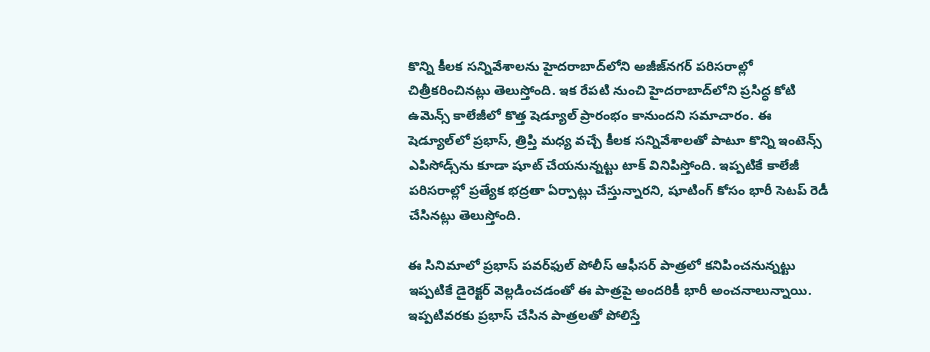కొన్ని కీలక సన్నివేశాలను హైదరాబాద్‌లోని అజీజ్‌నగర్ పరిసరాల్లో చిత్రీకరించినట్లు తెలుస్తోంది. ఇక రేపటి నుంచి హైదరాబాద్‌లోని ప్రసిద్ధ కోటి ఉమెన్స్ కాలేజీలో కొత్త షెడ్యూల్ ప్రారంభం కానుందని సమాచారం. ఈ షెడ్యూల్‌లో ప్రభాస్, త్రిప్తి మధ్య వచ్చే కీలక సన్నివేశాలతో పాటూ కొన్ని ఇంటెన్స్ ఎపిసోడ్స్‌ను కూడా షూట్ చేయ‌నున్న‌ట్టు టాక్ వినిపిస్తోంది. ఇప్పటికే కాలేజీ పరిసరాల్లో ప్రత్యేక భద్రతా ఏర్పాట్లు చేస్తున్నారని, షూటింగ్ కోసం భారీ సెటప్ రెడీ చేసినట్లు తెలుస్తోంది.

ఈ సినిమాలో ప్రభాస్ పవర్‌ఫుల్ పోలీస్ ఆఫీసర్ పాత్రలో కనిపించనున్న‌ట్టు ఇప్ప‌టికే డైరెక్ట‌ర్ వెల్ల‌డించ‌డంతో ఈ పాత్ర‌పై అంద‌రికీ భారీ అంచ‌నాలున్నాయి. ఇప్పటివరకు ప్ర‌భాస్ చేసిన పాత్రలతో పోలిస్తే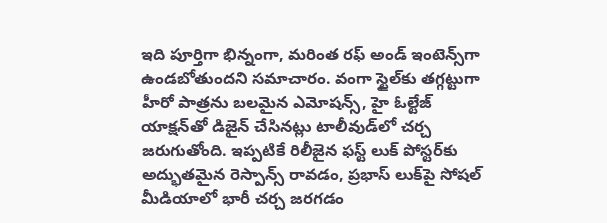ఇది పూర్తిగా భిన్నంగా, మరింత రఫ్ అండ్ ఇంటెన్స్‌గా ఉండబోతుందని సమాచారం. వంగా స్టైల్‌కు తగ్గట్టుగా హీరో పాత్రను బలమైన ఎమోషన్స్, హై ఓల్టేజ్ యాక్షన్‌తో డిజైన్ చేసినట్లు టాలీవుడ్‌లో చర్చ జరుగుతోంది. ఇప్పటికే రిలీజైన ఫస్ట్ లుక్ పోస్టర్‌కు అద్భుతమైన రెస్పాన్స్ రావడం, ప్రభాస్ లుక్‌పై సోషల్ మీడియాలో భారీ చర్చ జరగడం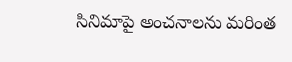సినిమాపై అంచనాలను మరింత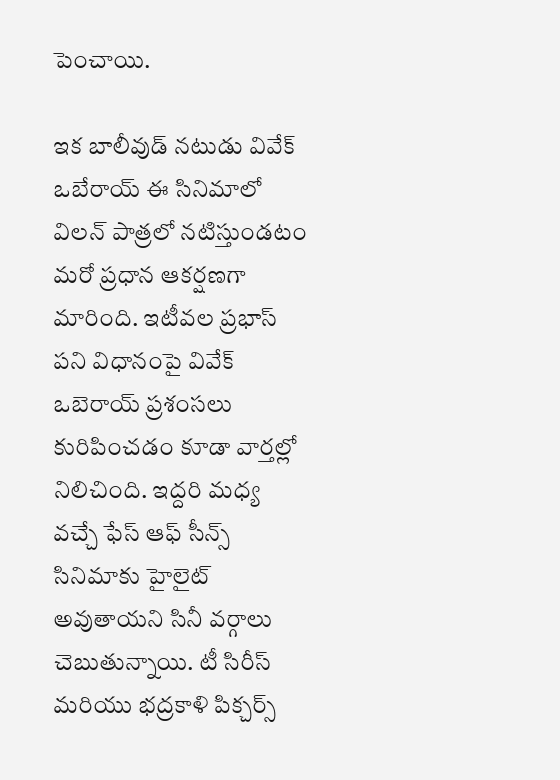పెంచాయి.

ఇక బాలీవుడ్ నటుడు వివేక్ ఒబేరాయ్ ఈ సినిమాలో విలన్ పాత్రలో నటిస్తుండటం మరో ప్రధాన ఆకర్షణగా మారింది. ఇటీవల ప్రభాస్ ప‌ని విధానంపై వివేక్ ఒబెరాయ్ ప్రశంసలు కురిపించడం కూడా వార్తల్లో నిలిచింది. ఇద్దరి మధ్య వచ్చే ఫేస్ ఆఫ్ సీన్స్ సినిమాకు హైలైట్ అవుతాయని సినీ వర్గాలు చెబుతున్నాయి. టీ సిరీస్ మరియు భద్రకాళి పిక్చర్స్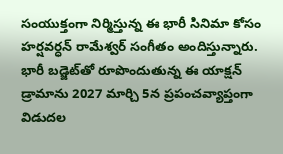సంయుక్తంగా నిర్మిస్తున్న ఈ భారీ సినిమా కోసం హర్షవర్ధన్ రామేశ్వర్ సంగీతం అందిస్తున్నారు. భారీ బడ్జెట్‌తో రూపొందుతున్న ఈ యాక్షన్ డ్రామాను 2027 మార్చి 5న ప్రపంచవ్యాప్తంగా విడుదల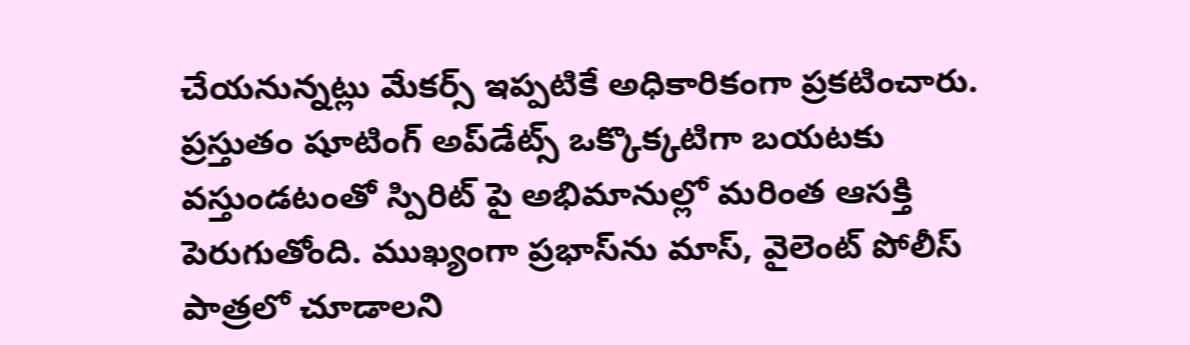చేయనున్నట్లు మేకర్స్ ఇప్పటికే అధికారికంగా ప్రకటించారు. ప్రస్తుతం షూటింగ్ అప్‌డేట్స్ ఒక్కొక్కటిగా బయటకు వస్తుండటంతో స్పిరిట్ పై అభిమానుల్లో మరింత ఆసక్తి పెరుగుతోంది. ముఖ్యంగా ప్రభాస్‌ను మాస్, వైలెంట్ పోలీస్ పాత్రలో చూడాలని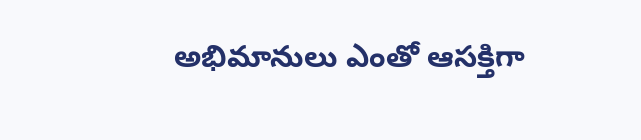అభిమానులు ఎంతో ఆసక్తిగా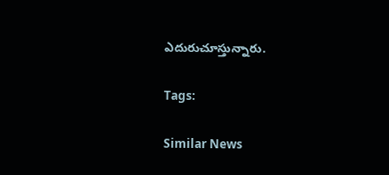ఎదురుచూస్తున్నారు.

Tags:

Similar News